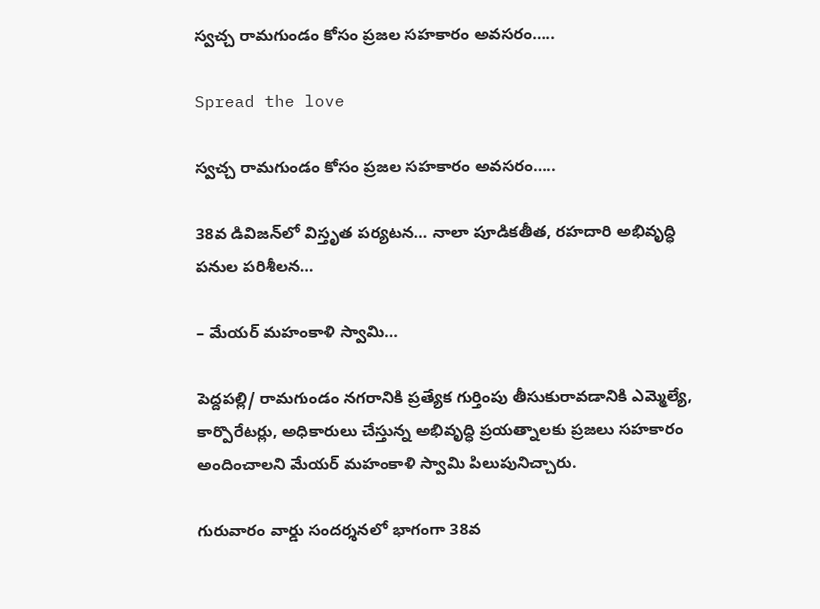స్వచ్చ రామగుండం కోసం ప్రజల సహకారం అవసరం…..

Spread the love

స్వచ్చ రామగుండం కోసం ప్రజల సహకారం అవసరం…..

38వ డివిజన్‌లో విస్తృత పర్యటన… నాలా పూడికతీత, రహదారి అభివృద్ధి పనుల పరిశీలన…

– మేయర్ మహంకాళి స్వామి…

పెద్దపల్లి/ రామగుండం నగరానికి ప్రత్యేక గుర్తింపు తీసుకురావడానికి ఎమ్మెల్యే, కార్పొరేటర్లు, అధికారులు చేస్తున్న అభివృద్ధి ప్రయత్నాలకు ప్రజలు సహకారం అందించాలని మేయర్ మహంకాళి స్వామి పిలుపునిచ్చారు.

గురువారం వార్డు సందర్శనలో భాగంగా 38వ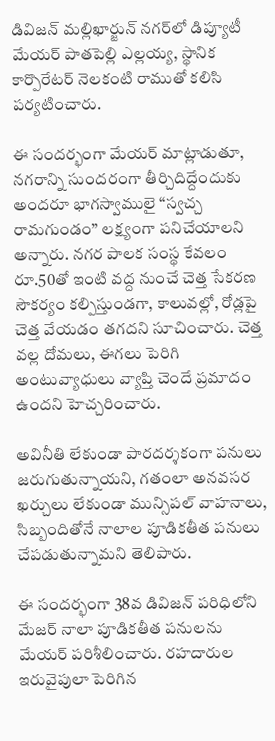డివిజన్ మల్లిఖార్జున్ నగర్‌లో డిప్యూటీ మేయర్ పాతపెల్లి ఎల్లయ్య, స్థానిక కార్పొరేటర్ నెలకంటి రాముతో కలిసి పర్యటించారు.

ఈ సందర్భంగా మేయర్ మాట్లాడుతూ, నగరాన్ని సుందరంగా తీర్చిదిద్దేందుకు అందరూ భాగస్వాములై “స్వచ్చ రామగుండం” లక్ష్యంగా పనిచేయాలని అన్నారు. నగర పాలక సంస్థ కేవలం రూ.50తో ఇంటి వద్ద నుంచే చెత్త సేకరణ సౌకర్యం కల్పిస్తుండగా, కాలువల్లో, రోడ్లపై చెత్త వేయడం తగదని సూచించారు. చెత్త వల్ల దోమలు, ఈగలు పెరిగి అంటువ్యాధులు వ్యాప్తి చెందే ప్రమాదం ఉందని హెచ్చరించారు.

అవినీతి లేకుండా పారదర్శకంగా పనులు జరుగుతున్నాయని, గతంలా అనవసర ఖర్చులు లేకుండా మున్సిపల్ వాహనాలు, సిబ్బందితోనే నాలాల పూడికతీత పనులు చేపడుతున్నామని తెలిపారు.

ఈ సందర్భంగా 38వ డివిజన్ పరిధిలోని మేజర్ నాలా పూడికతీత పనులను మేయర్ పరిశీలించారు. రహదారుల ఇరువైపులా పెరిగిన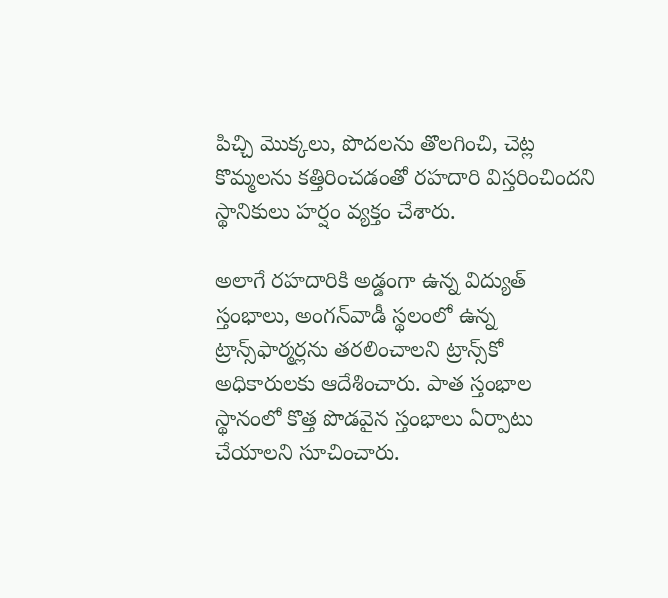పిచ్చి మొక్కలు, పొదలను తొలగించి, చెట్ల కొమ్మలను కత్తిరించడంతో రహదారి విస్తరించిందని స్థానికులు హర్షం వ్యక్తం చేశారు.

అలాగే రహదారికి అడ్డంగా ఉన్న విద్యుత్ స్తంభాలు, అంగన్‌వాడీ స్థలంలో ఉన్న ట్రాన్స్‌ఫార్మర్లను తరలించాలని ట్రాన్స్‌కో అధికారులకు ఆదేశించారు. పాత స్తంభాల స్థానంలో కొత్త పొడవైన స్తంభాలు ఏర్పాటు చేయాలని సూచించారు.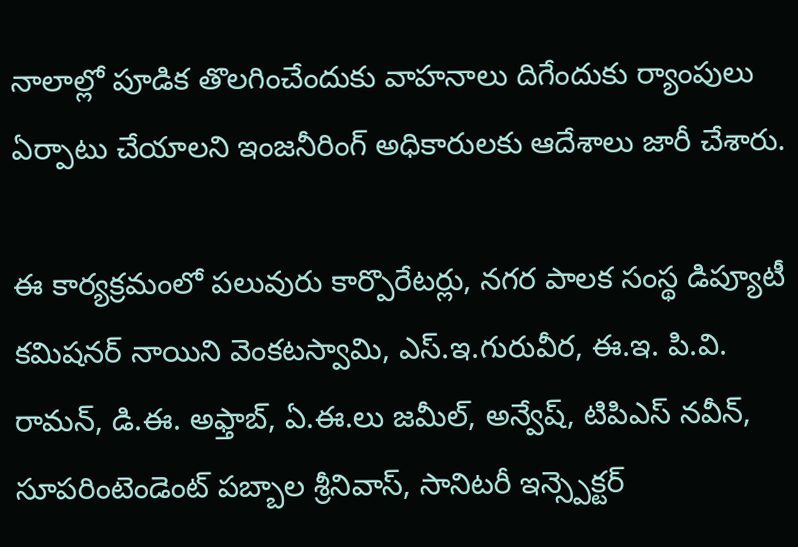నాలాల్లో పూడిక తొలగించేందుకు వాహనాలు దిగేందుకు ర్యాంపులు ఏర్పాటు చేయాలని ఇంజనీరింగ్ అధికారులకు ఆదేశాలు జారీ చేశారు.

ఈ కార్యక్రమంలో పలువురు కార్పొరేటర్లు, నగర పాలక సంస్థ డిప్యూటీ కమిషనర్ నాయిని వెంకటస్వామి, ఎస్.ఇ.గురువీర, ఈ.ఇ. పి.వి. రామన్, డి.ఈ. అఫ్తాబ్, ఏ.ఈ.లు జమీల్, అన్వేష్, టిపిఎస్ నవీన్, సూపరింటెండెంట్ పబ్బాల శ్రీనివాస్, సానిటరీ ఇన్స్పెక్టర్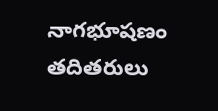నాగభూషణం తదితరులు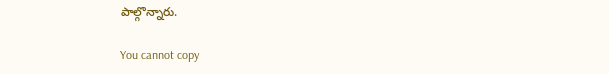పాల్గొన్నారు.

You cannot copy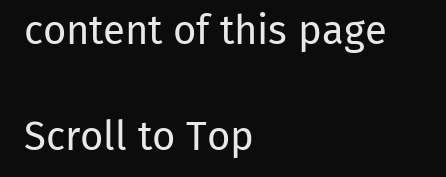content of this page

Scroll to Top